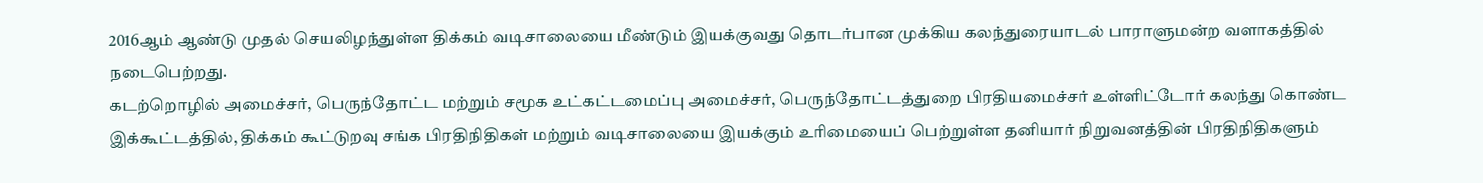2016ஆம் ஆண்டு முதல் செயலிழந்துள்ள திக்கம் வடிசாலையை மீண்டும் இயக்குவது தொடர்பான முக்கிய கலந்துரையாடல் பாராளுமன்ற வளாகத்தில் நடைபெற்றது.
கடற்றொழில் அமைச்சர், பெருந்தோட்ட மற்றும் சமூக உட்கட்டமைப்பு அமைச்சர், பெருந்தோட்டத்துறை பிரதியமைச்சர் உள்ளிட்டோர் கலந்து கொண்ட இக்கூட்டத்தில், திக்கம் கூட்டுறவு சங்க பிரதிநிதிகள் மற்றும் வடிசாலையை இயக்கும் உரிமையைப் பெற்றுள்ள தனியார் நிறுவனத்தின் பிரதிநிதிகளும்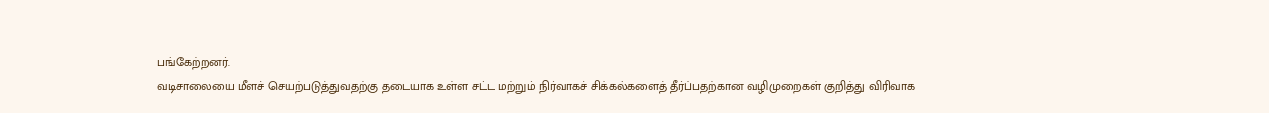பங்கேற்றனர்.
வடிசாலையை மீளச் செயற்படுத்துவதற்கு தடையாக உள்ள சட்ட மற்றும் நிர்வாகச் சிக்கல்களைத் தீர்ப்பதற்கான வழிமுறைகள் குறித்து விரிவாக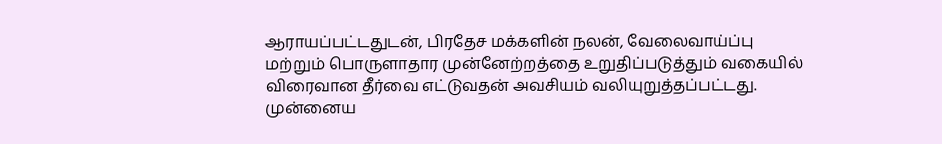ஆராயப்பட்டதுடன், பிரதேச மக்களின் நலன், வேலைவாய்ப்பு மற்றும் பொருளாதார முன்னேற்றத்தை உறுதிப்படுத்தும் வகையில் விரைவான தீர்வை எட்டுவதன் அவசியம் வலியுறுத்தப்பட்டது.
முன்னைய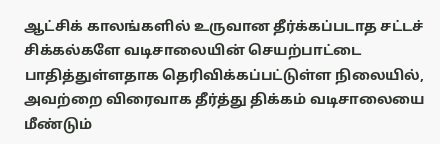ஆட்சிக் காலங்களில் உருவான தீர்க்கப்படாத சட்டச் சிக்கல்களே வடிசாலையின் செயற்பாட்டை பாதித்துள்ளதாக தெரிவிக்கப்பட்டுள்ள நிலையில், அவற்றை விரைவாக தீர்த்து திக்கம் வடிசாலையை மீண்டும்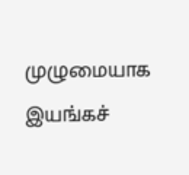முழுமையாக இயங்கச்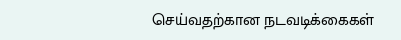செய்வதற்கான நடவடிக்கைகள்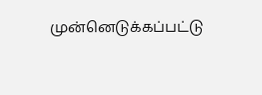முன்னெடுக்கப்பட்டு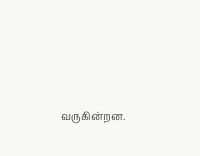வருகின்றன.